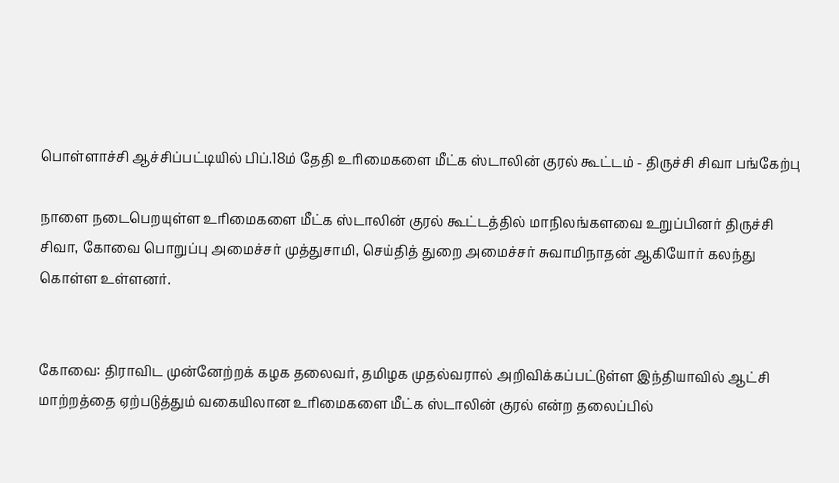பொள்ளாச்சி ஆச்சிப்பட்டியில் பிப்.18ம் தேதி உரிமைகளை மீட்க ஸ்டாலின் குரல் கூட்டம் - திருச்சி சிவா பங்கேற்பு

நாளை நடைபெறயுள்ள உரிமைகளை மீட்க ஸ்டாலின் குரல் கூட்டத்தில் மாநிலங்களவை உறுப்பினர் திருச்சி சிவா, கோவை பொறுப்பு அமைச்சர் முத்துசாமி, செய்தித் துறை அமைச்சர் சுவாமிநாதன் ஆகியோர் கலந்து கொள்ள உள்ளனர்.


கோவை: திராவிட முன்னேற்றக் கழக தலைவர், தமிழக முதல்வரால் அறிவிக்கப்பட்டுள்ள இந்தியாவில் ஆட்சி மாற்றத்தை ஏற்படுத்தும் வகையிலான உரிமைகளை மீட்க ஸ்டாலின் குரல் என்ற தலைப்பில்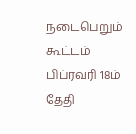நடைபெறும் கூட்டம் பிப்ரவரி 18ம் தேதி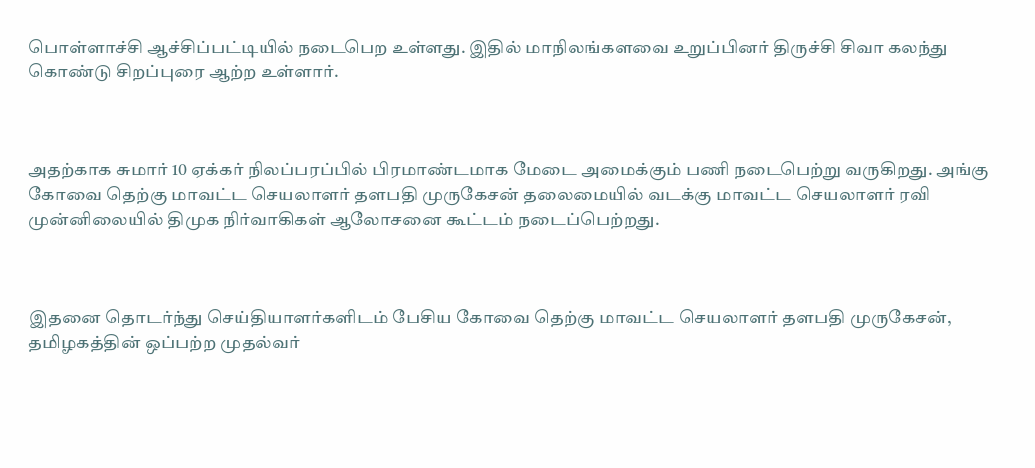பொள்ளாச்சி ஆச்சிப்பட்டியில் நடைபெற உள்ளது. இதில் மாநிலங்களவை உறுப்பினர் திருச்சி சிவா கலந்து கொண்டு சிறப்புரை ஆற்ற உள்ளார்.



அதற்காக சுமார் 10 ஏக்கர் நிலப்பரப்பில் பிரமாண்டமாக மேடை அமைக்கும் பணி நடைபெற்று வருகிறது. அங்கு கோவை தெற்கு மாவட்ட செயலாளர் தளபதி முருகேசன் தலைமையில் வடக்கு மாவட்ட செயலாளர் ரவி முன்னிலையில் திமுக நிர்வாகிகள் ஆலோசனை கூட்டம் நடைப்பெற்றது.



இதனை தொடர்ந்து செய்தியாளர்களிடம் பேசிய கோவை தெற்கு மாவட்ட செயலாளர் தளபதி முருகேசன், தமிழகத்தின் ஒப்பற்ற முதல்வர்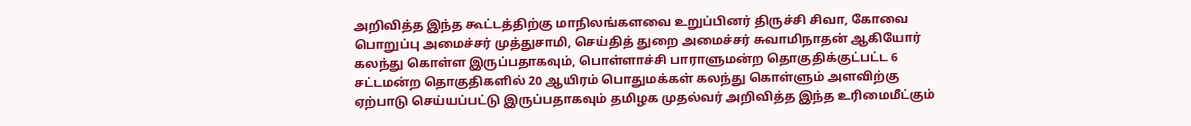அறிவித்த இந்த கூட்டத்திற்கு மாநிலங்களவை உறுப்பினர் திருச்சி சிவா, கோவை பொறுப்பு அமைச்சர் முத்துசாமி, செய்தித் துறை அமைச்சர் சுவாமிநாதன் ஆகியோர் கலந்து கொள்ள இருப்பதாகவும், பொள்ளாச்சி பாராளுமன்ற தொகுதிக்குட்பட்ட 6 சட்டமன்ற தொகுதிகளில் 20 ஆயிரம் பொதுமக்கள் கலந்து கொள்ளும் அளவிற்கு ஏற்பாடு செய்யப்பட்டு இருப்பதாகவும் தமிழக முதல்வர் அறிவித்த இந்த உரிமைமீட்கும்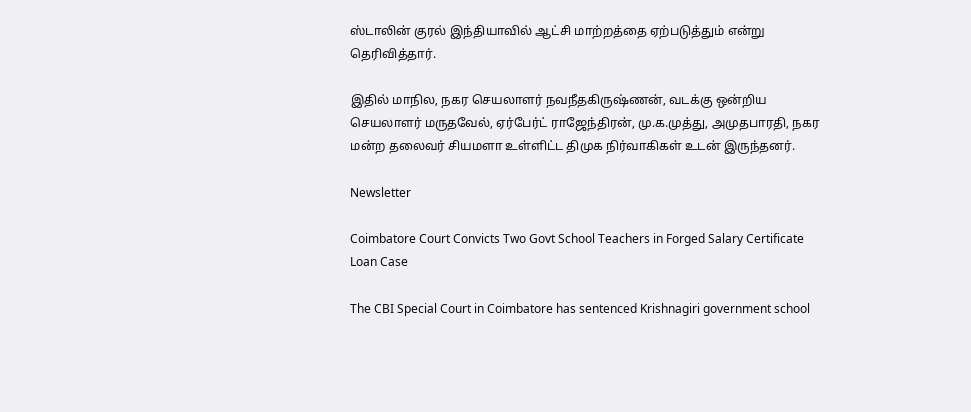ஸ்டாலின் குரல் இந்தியாவில் ஆட்சி மாற்றத்தை ஏற்படுத்தும் என்று தெரிவித்தார்.

இதில் மாநில, நகர செயலாளர் நவநீதகிருஷ்ணன், வடக்கு ஒன்றிய செயலாளர் மருதவேல், ஏர்பேர்ட் ராஜேந்திரன், மு.க.முத்து, அமுதபாரதி, நகர மன்ற தலைவர் சியமளா உள்ளிட்ட திமுக நிர்வாகிகள் உடன் இருந்தனர்.

Newsletter

Coimbatore Court Convicts Two Govt School Teachers in Forged Salary Certificate Loan Case

The CBI Special Court in Coimbatore has sentenced Krishnagiri government school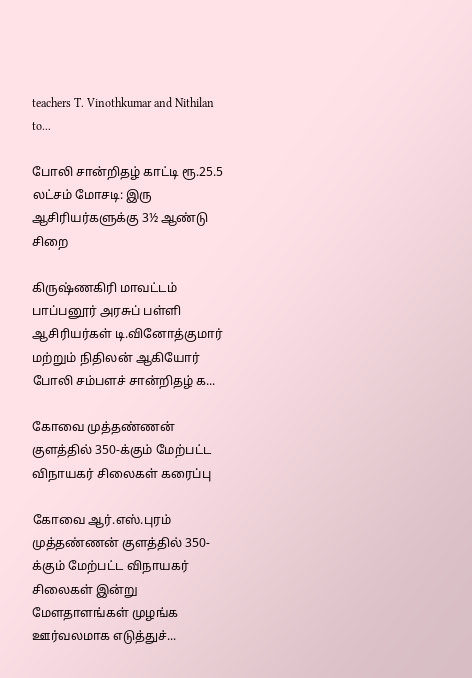teachers T. Vinothkumar and Nithilan to...

போலி சான்றிதழ் காட்டி ரூ.25.5 லட்சம் மோசடி: இரு ஆசிரியர்களுக்கு 3½ ஆண்டு சிறை

கிருஷ்ணகிரி மாவட்டம் பாப்பனூர் அரசுப் பள்ளி ஆசிரியர்கள் டி.வினோத்குமார் மற்றும் நிதிலன் ஆகியோர் போலி சம்பளச் சான்றிதழ் க...

கோவை முத்தண்ணன் குளத்தில் 350-க்கும் மேற்பட்ட விநாயகர் சிலைகள் கரைப்பு

கோவை ஆர்.எஸ்.புரம் முத்தண்ணன் குளத்தில் 350-க்கும் மேற்பட்ட விநாயகர் சிலைகள் இன்று மேளதாளங்கள் முழங்க ஊர்வலமாக எடுத்துச்...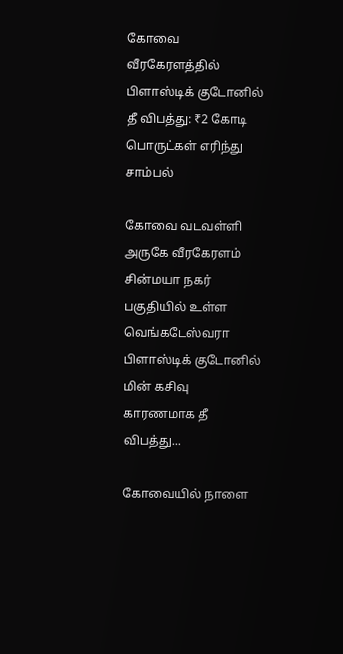கோவை வீரகேரளத்தில் பிளாஸ்டிக் குடோனில் தீ விபத்து: ₹2 கோடி பொருட்கள் எரிந்து சாம்பல்

கோவை வடவள்ளி அருகே வீரகேரளம் சின்மயா நகர் பகுதியில் உள்ள வெங்கடேஸ்வரா பிளாஸ்டிக் குடோனில் மின் கசிவு காரணமாக தீ விபத்து...

கோவையில் நாளை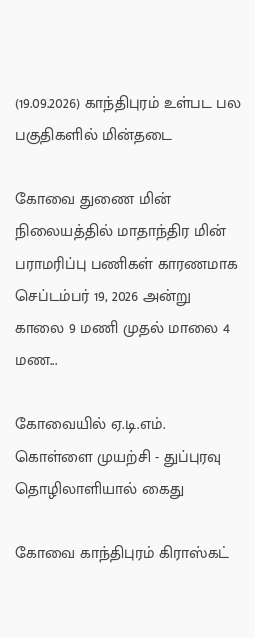(19.09.2026) காந்திபுரம் உள்பட பல பகுதிகளில் மின்தடை

கோவை துணை மின் நிலையத்தில் மாதாந்திர மின் பராமரிப்பு பணிகள் காரணமாக செப்டம்பர் 19, 2026 அன்று காலை 9 மணி முதல் மாலை 4 மண...

கோவையில் ஏ.டி.எம். கொள்ளை முயற்சி - துப்புரவு தொழிலாளியால் கைது

கோவை காந்திபுரம் கிராஸ்கட்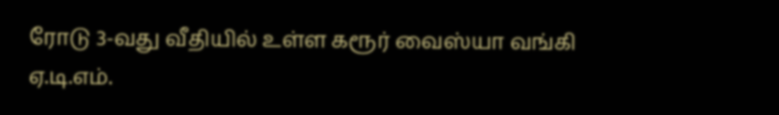ரோடு 3-வது வீதியில் உள்ள கரூர் வைஸ்யா வங்கி ஏ.டி.எம்.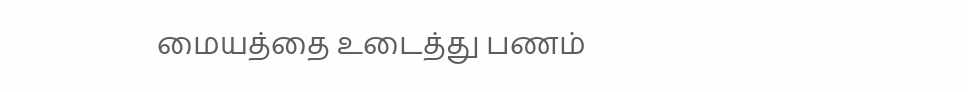மையத்தை உடைத்து பணம்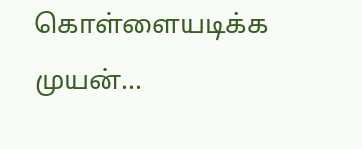கொள்ளையடிக்க முயன்...